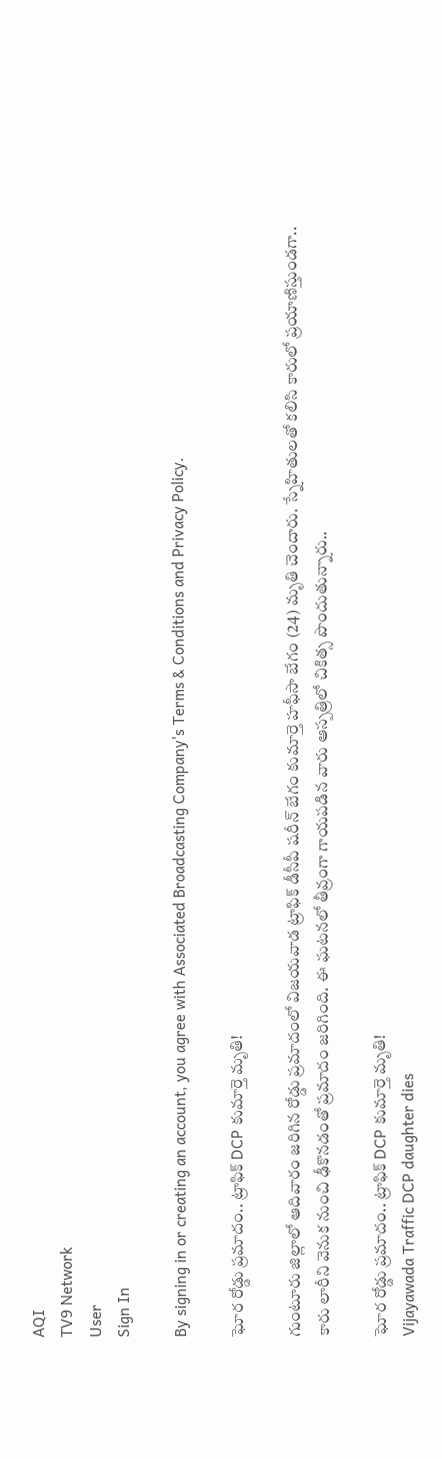AQI
TV9 Network
User
Sign In

By signing in or creating an account, you agree with Associated Broadcasting Company's Terms & Conditions and Privacy Policy.

ఘోర రోడ్డు ప్రమాదం.. ట్రాఫిక్‌ DCP కుమార్తె మృతి!

గుంటూరు జిల్లాలో ఆదివారం జరిగిన రోడ్డు ప్రమాదంలో విజయవాడ ట్రాఫిక్‌ డీసీపీ షరీన్‌ బేగం కుమార్తె హఫీసా బేగం (24) మృతి చెందారు. స్నేహితులతో కలిసి కారులో ప్రయాణిస్తుండగా.. కారు లారీని వెనుక నుంచి ఢీకొనడంతో ప్రమాదం జరిగింది. ఈ ఘటనలో తీవ్రంగా గాయపడిన వారు ఆస్పత్రిలో చికిత్స పొందుతున్నారు..

ఘోర రోడ్డు ప్రమాదం.. ట్రాఫిక్‌ DCP కుమార్తె మృతి!
Vijayawada Traffic DCP daughter dies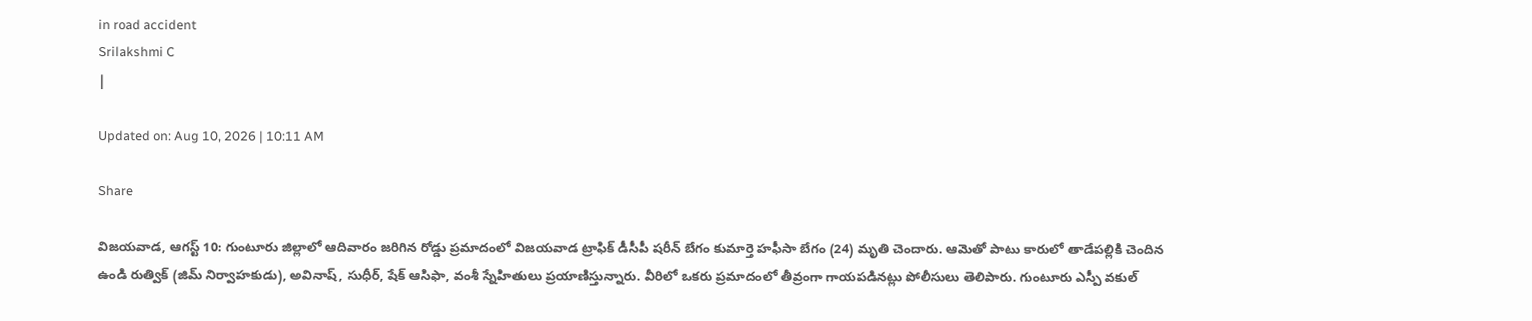in road accident
Srilakshmi C
|

Updated on: Aug 10, 2026 | 10:11 AM

Share

విజయవాడ, ఆగస్ట్ 10: గుంటూరు జిల్లాలో ఆదివారం జరిగిన రోడ్డు ప్రమాదంలో విజయవాడ ట్రాఫిక్‌ డీసీపీ షరీన్‌ బేగం కుమార్తె హఫీసా బేగం (24) మృతి చెందారు. ఆమెతో పాటు కారులో తాడేపల్లికి చెందిన ఉండి రుత్విక్‌ (జిమ్‌ నిర్వాహకుడు), అవినాష్, సుధీర్, షేక్‌ ఆసిఫా, వంశీ స్నేహితులు ప్రయాణిస్తున్నారు. వీరిలో ఒకరు ప్రమాదంలో తీవ్రంగా గాయపడినట్లు పోలీసులు తెలిపారు. గుంటూరు ఎస్పీ వకుల్‌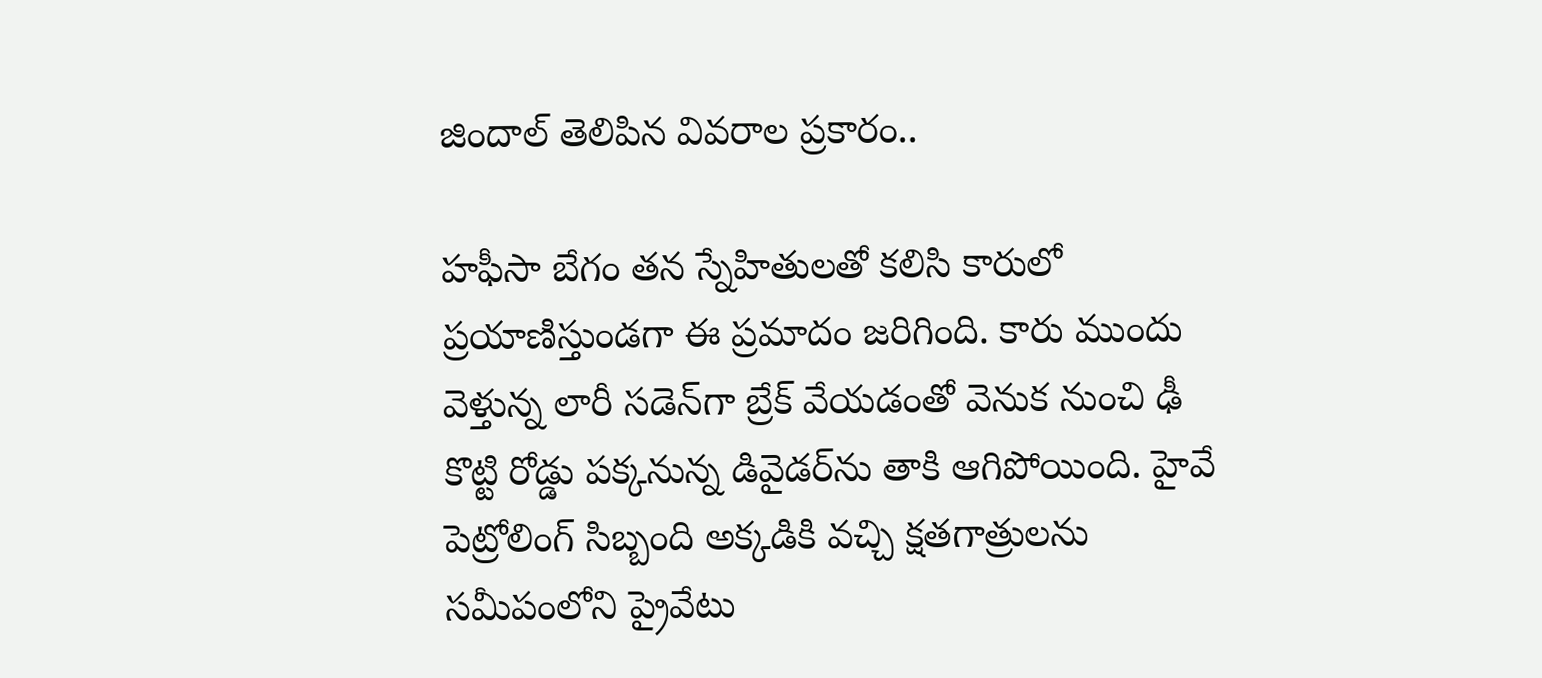జిందాల్‌ తెలిపిన వివరాల ప్రకారం..

హఫీసా బేగం తన స్నేహితులతో కలిసి కారులో ప్రయాణిస్తుండగా ఈ ప్రమాదం జరిగింది. కారు ముందు వెళ్తున్న లారీ సడెన్‌గా బ్రేక్‌ వేయడంతో వెనుక నుంచి ఢీ కొట్టి రోడ్డు పక్కనున్న డివైడర్‌ను తాకి ఆగిపోయింది. హైవే పెట్రోలింగ్‌ సిబ్బంది అక్కడికి వచ్చి క్షతగాత్రులను సమీపంలోని ప్రైవేటు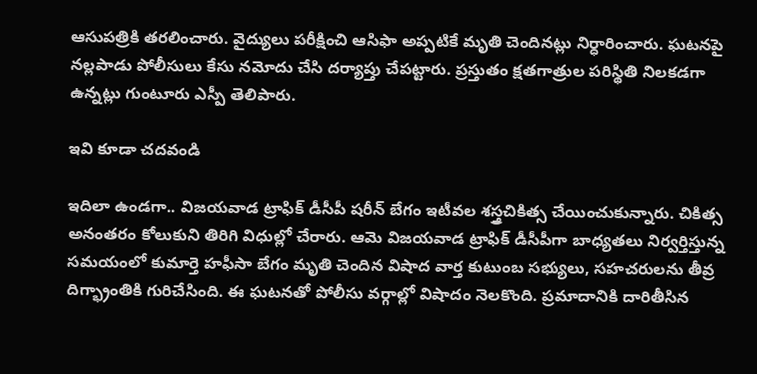ఆసుపత్రికి తరలించారు. వైద్యులు పరీక్షించి ఆసిఫా అప్పటికే మృతి చెందినట్లు నిర్ధారించారు. ఘటనపై నల్లపాడు పోలీసులు కేసు నమోదు చేసి దర్యాప్తు చేపట్టారు. ప్రస్తుతం క్షతగాత్రుల పరిస్థితి నిలకడగా ఉన్నట్లు గుంటూరు ఎస్పీ తెలిపారు.

ఇవి కూడా చదవండి

ఇదిలా ఉండగా.. విజయవాడ ట్రాఫిక్‌ డీసీపీ షరీన్‌ బేగం ఇటీవల శస్త్రచికిత్స చేయించుకున్నారు. చికిత్స అనంతరం కోలుకుని తిరిగి విధుల్లో చేరారు. ఆమె విజయవాడ ట్రాఫిక్‌ డీసీపీగా బాధ్యతలు నిర్వర్తిస్తున్న సమయంలో కుమార్తె హఫీసా బేగం మృతి చెందిన విషాద వార్త కుటుంబ సభ్యులు, సహచరులను తీవ్ర దిగ్భ్రాంతికి గురిచేసింది. ఈ ఘటనతో పోలీసు వర్గాల్లో విషాదం నెలకొంది. ప్రమాదానికి దారితీసిన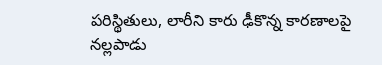పరిస్థితులు, లారీని కారు ఢీకొన్న కారణాలపై నల్లపాడు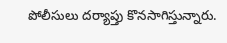పోలీసులు దర్యాప్తు కొనసాగిస్తున్నారు.